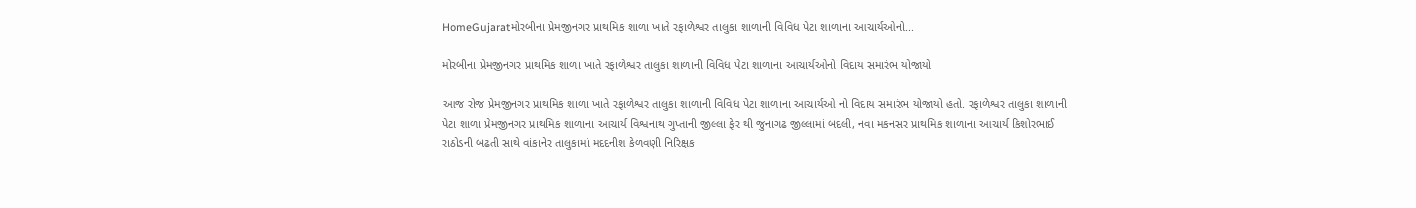HomeGujaratમોરબીના પ્રેમજીનગર પ્રાથમિક શાળા ખાતે રફાળેશ્વર તાલુકા શાળાની વિવિધ પેટા શાળાના આચાર્યઓનો...

મોરબીના પ્રેમજીનગર પ્રાથમિક શાળા ખાતે રફાળેશ્વર તાલુકા શાળાની વિવિધ પેટા શાળાના આચાર્યઓનો વિદાય સમારંભ યોજાયો

આજ રોજ પ્રેમજીનગર પ્રાથમિક શાળા ખાતે રફાળેશ્વર તાલુકા શાળાની વિવિધ પેટા શાળાના આચાર્યઓ નો વિદાય સમારંભ યોજાયો હતો. રફાળેશ્વર તાલુકા શાળાની પેટા શાળા પ્રેમજીનગર પ્રાથમિક શાળાના આચાર્ય વિશ્વનાથ ગુપ્તાની જીલ્લા ફેર થી જુનાગઢ જીલ્લામાં બદલી, નવા મકનસર પ્રાથમિક શાળાના આચાર્ય કિશોરભાઈ રાઠોડની બઢતી સાથે વાંકાનેર તાલુકામાં મદદનીશ કેળવણી નિરિક્ષક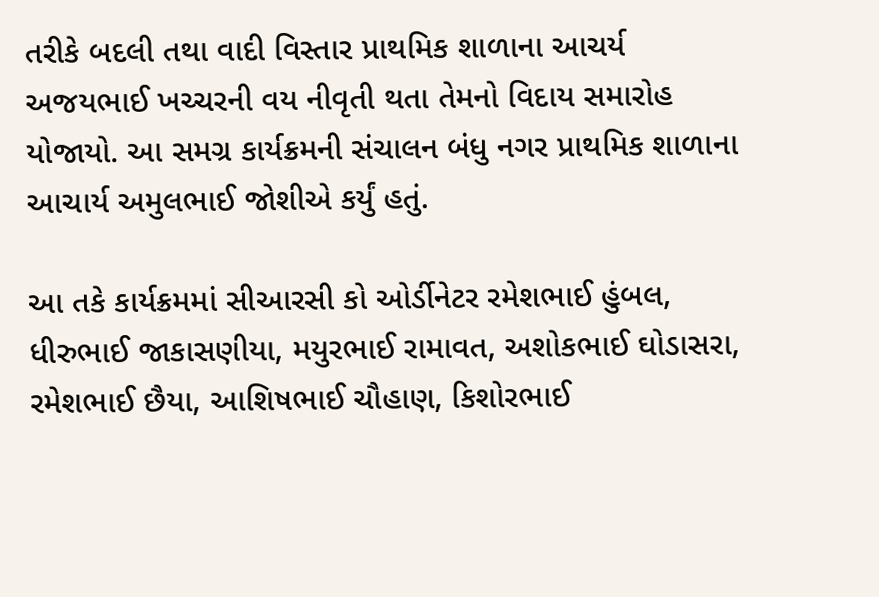તરીકે બદલી તથા વાદી વિસ્તાર પ્રાથમિક શાળાના આચર્ય અજયભાઈ ખચ્ચરની વય નીવૃતી થતા તેમનો વિદાય સમારોહ યોજાયો. આ સમગ્ર કાર્યક્રમની સંચાલન બંધુ નગર પ્રાથમિક શાળાના આચાર્ય અમુલભાઈ જોશીએ કર્યું હતું.

આ તકે કાર્યક્રમમાં સીઆરસી કો ઓર્ડીનેટર રમેશભાઈ હુંબલ, ધીરુભાઈ જાકાસણીયા, મયુરભાઈ રામાવત, અશોકભાઈ ઘોડાસરા, રમેશભાઈ છૈયા, આશિષભાઈ ચૌહાણ, કિશોરભાઈ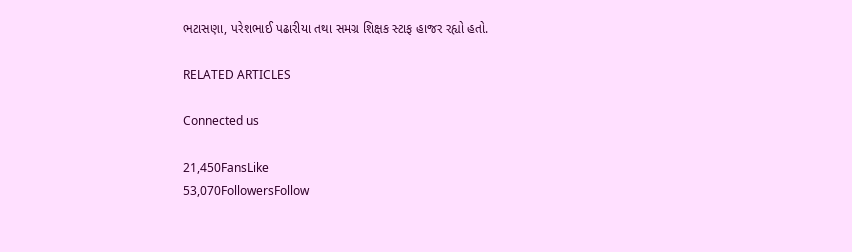ભટાસણા, પરેશભાઈ પઢારીયા તથા સમગ્ર શિક્ષક સ્ટાફ હાજર રહ્યો હતો.

RELATED ARTICLES

Connected us

21,450FansLike
53,070FollowersFollow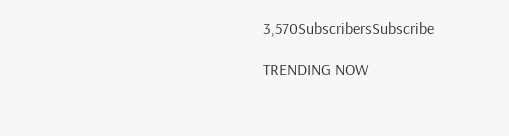3,570SubscribersSubscribe

TRENDING NOW